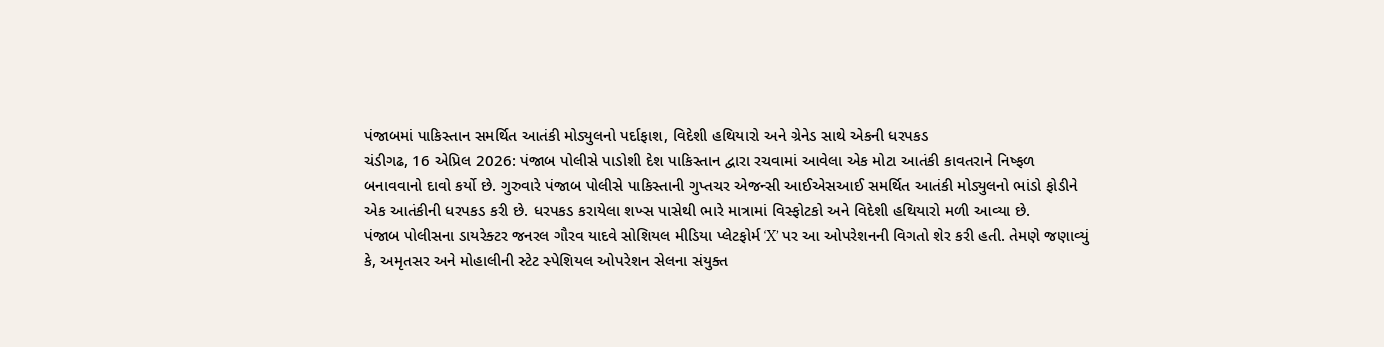પંજાબમાં પાકિસ્તાન સમર્થિત આતંકી મોડ્યુલનો પર્દાફાશ, વિદેશી હથિયારો અને ગ્રેનેડ સાથે એકની ધરપકડ
ચંડીગઢ, 16 એપ્રિલ 2026: પંજાબ પોલીસે પાડોશી દેશ પાકિસ્તાન દ્વારા રચવામાં આવેલા એક મોટા આતંકી કાવતરાને નિષ્ફળ બનાવવાનો દાવો કર્યો છે. ગુરુવારે પંજાબ પોલીસે પાકિસ્તાની ગુપ્તચર એજન્સી આઈએસઆઈ સમર્થિત આતંકી મોડ્યુલનો ભાંડો ફોડીને એક આતંકીની ધરપકડ કરી છે. ધરપકડ કરાયેલા શખ્સ પાસેથી ભારે માત્રામાં વિસ્ફોટકો અને વિદેશી હથિયારો મળી આવ્યા છે.
પંજાબ પોલીસના ડાયરેક્ટર જનરલ ગૌરવ યાદવે સોશિયલ મીડિયા પ્લેટફોર્મ ‘X’ પર આ ઓપરેશનની વિગતો શેર કરી હતી. તેમણે જણાવ્યું કે, અમૃતસર અને મોહાલીની સ્ટેટ સ્પેશિયલ ઓપરેશન સેલના સંયુક્ત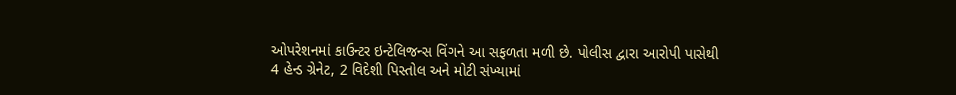ઓપરેશનમાં કાઉન્ટર ઇન્ટેલિજન્સ વિંગને આ સફળતા મળી છે. પોલીસ દ્વારા આરોપી પાસેથી 4 હેન્ડ ગ્રેનેટ, 2 વિદેશી પિસ્તોલ અને મોટી સંખ્યામાં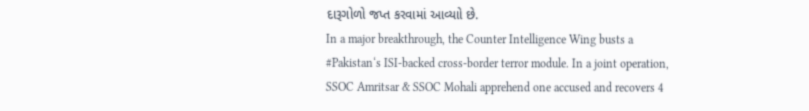દારૂગોળો જપ્ત કરવામાં આવ્યાો છે.
In a major breakthrough, the Counter Intelligence Wing busts a #Pakistan‘s ISI-backed cross-border terror module. In a joint operation, SSOC Amritsar & SSOC Mohali apprehend one accused and recovers 4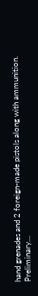hand grenades and 2 foreign-made pistols along with ammunition.
Preliminary…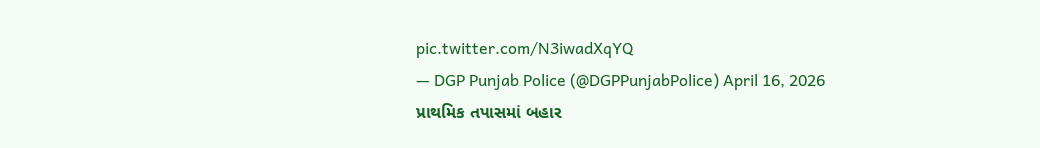pic.twitter.com/N3iwadXqYQ
— DGP Punjab Police (@DGPPunjabPolice) April 16, 2026
પ્રાથમિક તપાસમાં બહાર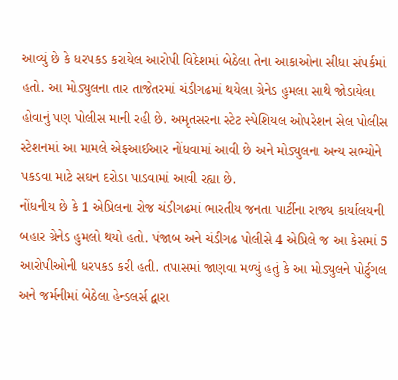આવ્યું છે કે ધરપકડ કરાયેલ આરોપી વિદેશમાં બેઠેલા તેના આકાઓના સીધા સંપર્કમાં હતો. આ મોડ્યુલના તાર તાજેતરમાં ચંડીગઢમાં થયેલા ગ્રેનેડ હુમલા સાથે જોડાયેલા હોવાનું પણ પોલીસ માની રહી છે. અમૃતસરના સ્ટેટ સ્પેશિયલ ઓપરેશન સેલ પોલીસ સ્ટેશનમાં આ મામલે એફઆઈઆર નોંધવામાં આવી છે અને મોડ્યુલના અન્ય સભ્યોને પકડવા માટે સઘન દરોડા પાડવામાં આવી રહ્યા છે.
નોંધનીય છે કે 1 એપ્રિલના રોજ ચંડીગઢમાં ભારતીય જનતા પાર્ટીના રાજ્ય કાર્યાલયની બહાર ગ્રેનેડ હુમલો થયો હતો. પંજાબ અને ચંડીગઢ પોલીસે 4 એપ્રિલે જ આ કેસમાં 5 આરોપીઓની ધરપકડ કરી હતી. તપાસમાં જાણવા મળ્યું હતું કે આ મોડ્યુલને પોર્ટુગલ અને જર્મનીમાં બેઠેલા હેન્ડલર્સ દ્વારા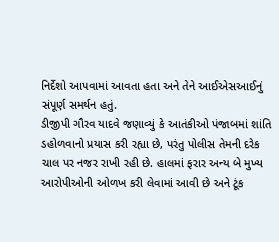નિર્દેશો આપવામાં આવતા હતા અને તેને આઈએસઆઈનું સંપૂર્ણ સમર્થન હતું.
ડીજીપી ગૌરવ યાદવે જણાવ્યું કે આતંકીઓ પંજાબમાં શાંતિ ડહોળવાનો પ્રયાસ કરી રહ્યા છે, પરંતુ પોલીસ તેમની દરેક ચાલ પર નજર રાખી રહી છે. હાલમાં ફરાર અન્ય બે મુખ્ય આરોપીઓની ઓળખ કરી લેવામાં આવી છે અને ટૂંક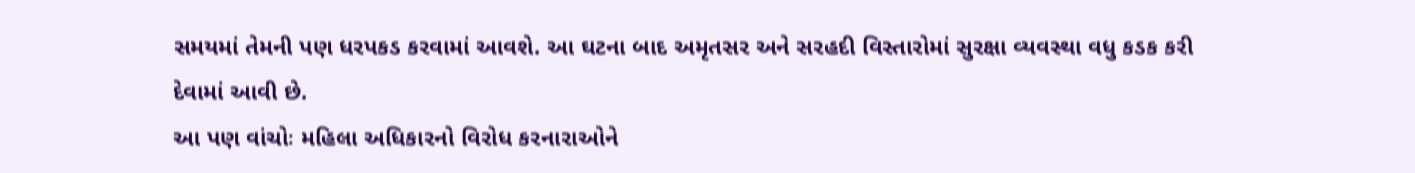સમયમાં તેમની પણ ધરપકડ કરવામાં આવશે. આ ઘટના બાદ અમૃતસર અને સરહદી વિસ્તારોમાં સુરક્ષા વ્યવસ્થા વધુ કડક કરી દેવામાં આવી છે.
આ પણ વાંચોઃ મહિલા અધિકારનો વિરોધ કરનારાઓને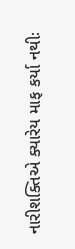નારીશક્તિએ ક્યારેય માફ કર્યા નથીઃ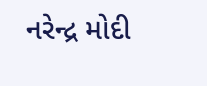નરેન્દ્ર મોદી